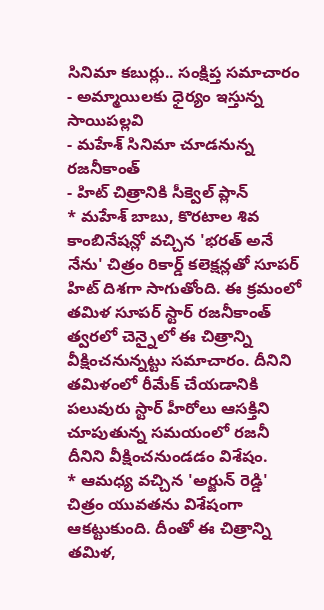సినిమా కబుర్లు.. సంక్షిప్త సమాచారం
- అమ్మాయిలకు ధైర్యం ఇస్తున్న సాయిపల్లవి
- మహేశ్ సినిమా చూడనున్న రజనీకాంత్
- హిట్ చిత్రానికి సీక్వెల్ ప్లాన్
* మహేశ్ బాబు, కొరటాల శివ కాంబినేషన్లో వచ్చిన 'భరత్ అనే నేను' చిత్రం రికార్డ్ కలెక్షన్లతో సూపర్ హిట్ దిశగా సాగుతోంది. ఈ క్రమంలో తమిళ సూపర్ స్టార్ రజనీకాంత్ త్వరలో చెన్నైలో ఈ చిత్రాన్ని వీక్షించనున్నట్టు సమాచారం. దీనిని తమిళంలో రీమేక్ చేయడానికి పలువురు స్టార్ హీరోలు ఆసక్తిని చూపుతున్న సమయంలో రజనీ దీనిని వీక్షించనుండడం విశేషం.
* ఆమధ్య వచ్చిన 'అర్జున్ రెడ్డి' చిత్రం యువతను విశేషంగా ఆకట్టుకుంది. దీంతో ఈ చిత్రాన్ని తమిళ,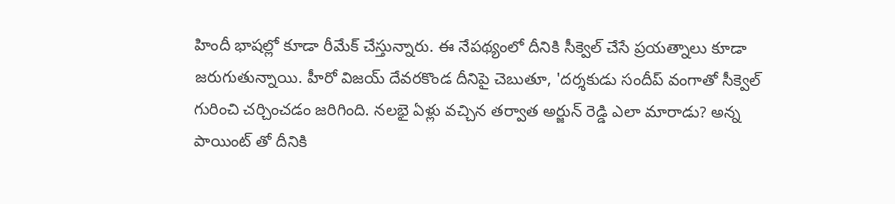హిందీ భాషల్లో కూడా రీమేక్ చేస్తున్నారు. ఈ నేపథ్యంలో దీనికి సీక్వెల్ చేసే ప్రయత్నాలు కూడా జరుగుతున్నాయి. హీరో విజయ్ దేవరకొండ దీనిపై చెబుతూ, 'దర్శకుడు సందీప్ వంగాతో సీక్వెల్ గురించి చర్చించడం జరిగింది. నలభై ఏళ్లు వచ్చిన తర్వాత అర్జున్ రెడ్డి ఎలా మారాడు? అన్న పాయింట్ తో దీనికి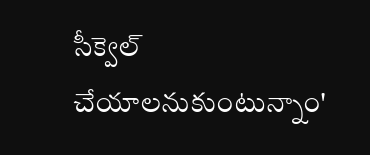సీక్వెల్ చేయాలనుకుంటున్నాం'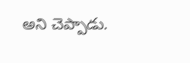అని చెప్పాడు.